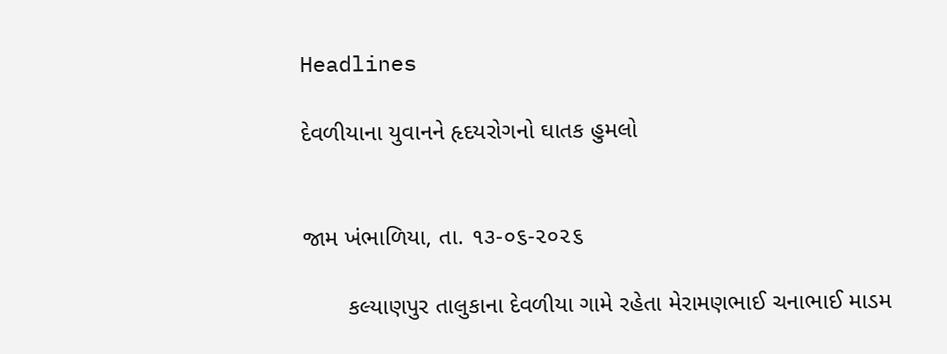Headlines

દેવળીયાના યુવાનને હૃદયરોગનો ઘાતક હુમલો


જામ ખંભાળિયા, તા. ૧૩-૦૬-૨૦૨૬

       કલ્યાણપુર તાલુકાના દેવળીયા ગામે રહેતા મેરામણભાઈ ચનાભાઈ માડમ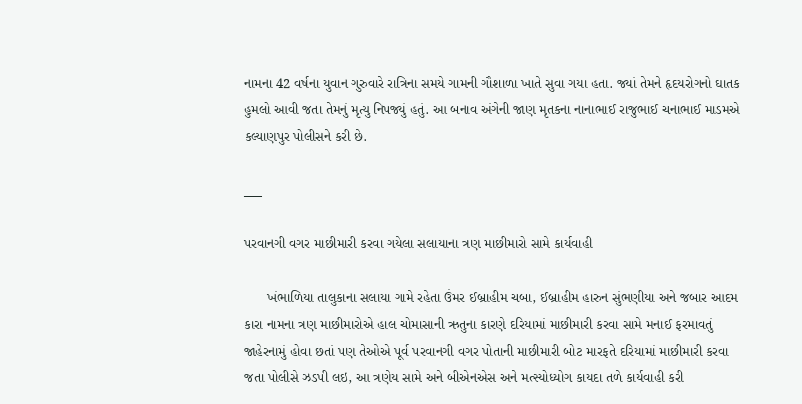નામના 42 વર્ષના યુવાન ગુરુવારે રાત્રિના સમયે ગામની ગૌશાળા ખાતે સુવા ગયા હતા. જ્યાં તેમને હૃદયરોગનો ઘાતક હુમલો આવી જતા તેમનું મૃત્યુ નિપજ્યું હતું. આ બનાવ અંગેની જાણ મૃતકના નાનાભાઈ રાજુભાઈ ચનાભાઈ માડમએ કલ્યાણપુર પોલીસને કરી છે.

___

પરવાનગી વગર માછીમારી કરવા ગયેલા સલાયાના ત્રણ માછીમારો સામે કાર્યવાહી

      ખંભાળિયા તાલુકાના સલાયા ગામે રહેતા ઉંમર ઈબ્રાહીમ ચબા, ઈબ્રાહીમ હારુન સુંભણીયા અને જબાર આદમ કારા નામના ત્રણ માછીમારોએ હાલ ચોમાસાની ઋતુના કારણે દરિયામાં માછીમારી કરવા સામે મનાઈ ફરમાવતું જાહેરનામું હોવા છતાં પણ તેઓએ પૂર્વ પરવાનગી વગર પોતાની માછીમારી બોટ મારફતે દરિયામાં માછીમારી કરવા જતા પોલીસે ઝડપી લઇ, આ ત્રણેય સામે અને બીએનએસ અને મત્સ્યોધ્યોગ કાયદા તળે કાર્યવાહી કરી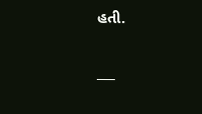હતી.

___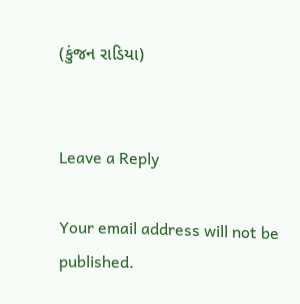(કુંજન રાડિયા)


Leave a Reply

Your email address will not be published.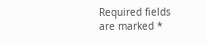Required fields are marked *